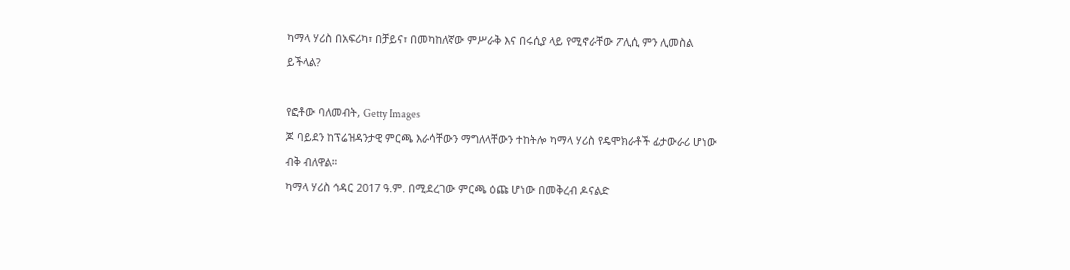ካማላ ሃሪስ በአፍሪካ፣ በቻይና፣ በመካከለኛው ምሥራቅ እና በሩሲያ ላይ የሚኖራቸው ፖሊሲ ምን ሊመስል ይችላል?

የፎቶው ባለመብት, Getty Images
ጆ ባይደን ከፕሬዝዳንታዊ ምርጫ እራሳቸውን ማግለላቸውን ተከትሎ ካማላ ሃሪስ የዴሞክራቶች ፊታውራሪ ሆነው ብቅ ብለዋል።
ካማላ ሃሪስ ኅዳር 2017 ዓ.ም. በሚደረገው ምርጫ ዕጩ ሆነው በመቅረብ ዶናልድ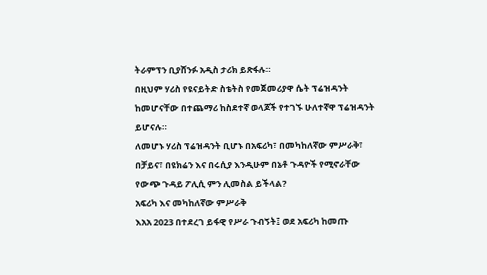ትራምፕን ቢያሸንፉ አዲስ ታሪክ ይጽፋሉ።
በዚህም ሃሪስ የዩናይትድ ስቴትስ የመጀመሪያዋ ሴት ፕሬዝዳንት ከመሆናቸው በተጨማሪ ከስደተኛ ወላጆች የተገኙ ሁለተኛዋ ፕሬዝዳንት ይሆናሉ።
ለመሆኑ ሃሪስ ፕሬዝዳንት ቢሆኑ በአፍሪካ፣ በመካከለኛው ምሥራቅ፣ በቻይና፣ በዩክሬን እና በሩሲያ እንዲሁም በኔቶ ጉዳዮች የሚኖራቸው የውጭ ጉዳይ ፖሊሲ ምን ሊመስል ይችላል?
አፍሪካ እና መካከለኛው ምሥራቅ
እአአ 2023 በተደረገ ይፋዊ የሥራ ጉብኝት፤ ወደ አፍሪካ ከመጡ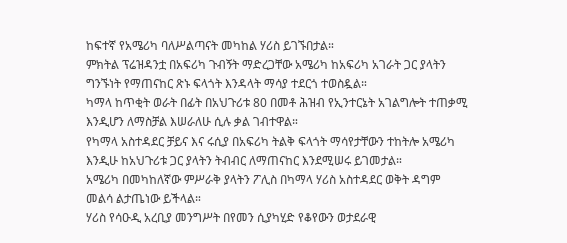ከፍተኛ የአሜሪካ ባለሥልጣናት መካከል ሃሪስ ይገኙበታል።
ምክትል ፕሬዝዳንቷ በአፍሪካ ጉብኝት ማድረጋቸው አሜሪካ ከአፍሪካ አገራት ጋር ያላትን ግንኙነት የማጠናከር ጽኑ ፍላጎት እንዳላት ማሳያ ተደርጎ ተወስዷል።
ካማላ ከጥቂት ወራት በፊት በአህጉሪቱ 80 በመቶ ሕዝብ የኢንተርኔት አገልግሎት ተጠቃሚ እንዲሆን ለማስቻል እሠራለሁ ሲሉ ቃል ገብተዋል።
የካማላ አስተዳደር ቻይና እና ሩሲያ በአፍሪካ ትልቅ ፍላጎት ማሳየታቸውን ተከትሎ አሜሪካ እንዲሁ ከአህጉሪቱ ጋር ያላትን ትብብር ለማጠናከር እንደሚሠሩ ይገመታል።
አሜሪካ በመካከለኛው ምሥራቅ ያላትን ፖሊስ በካማላ ሃሪስ አስተዳደር ወቅት ዳግም መልሳ ልታጤነው ይችላል።
ሃሪስ የሳዑዲ አረቢያ መንግሥት በየመን ሲያካሂድ የቆየውን ወታደራዊ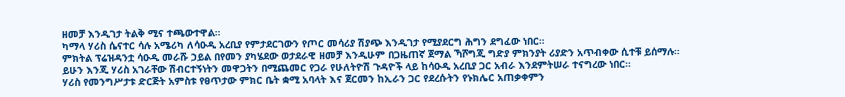ዘመቻ እንዲገታ ትልቅ ሚና ተጫውተዋል።
ካማላ ሃሪስ ሴናተር ሳሉ አሜሪካ ለሳዑዲ አረቢያ የምታደርገውን የጦር መሳሪያ ሽያጭ እንዲገታ የሚያደርግ ሕግን ደግፈው ነበር።
ምክትል ፕሬዝዳንቷ ሳዑዲ መራሹ ኃይል በየመን ያካሄደው ወታደራዊ ዘመቻ እንዲሁም በጋዜጠኛ ጀማል ኻሾግጂ ግድያ ምክንያት ሪያድን አጥብቀው ሲተቹ ይሰማሉ።
ይሁን እንጂ ሃሪስ አገራቸው ሽብርተኝነትን መዋጋትን በሚጨመር የጋራ የሁለትዮሽ ጉዳዮች ላይ ከሳዑዲ አረቢያ ጋር አብራ እንደምትሠራ ተናግረው ነበር።
ሃሪስ የመንግሥታቱ ድርጅት አምስቱ የፀጥታው ምክር ቤት ቋሚ አባላት እና ጀርመን ከኢራን ጋር የደረሱትን የኑክሌር አጠቃቀምን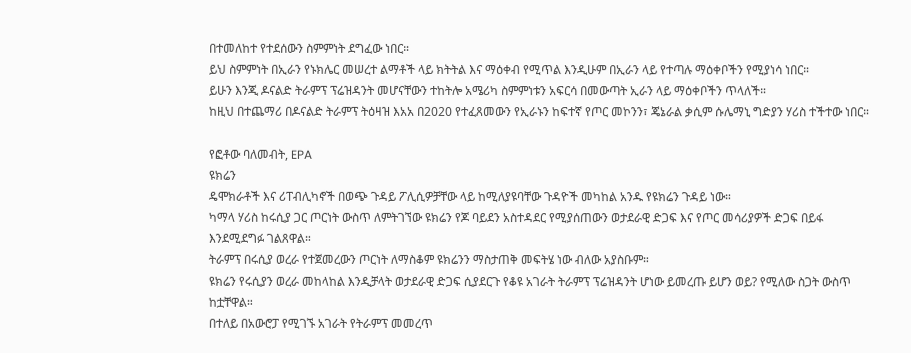በተመለከተ የተደሰውን ስምምነት ደግፈው ነበር።
ይህ ስምምነት በኢራን የኑክሌር መሠረተ ልማቶች ላይ ክትትል እና ማዕቀብ የሚጥል እንዲሁም በኢራን ላይ የተጣሉ ማዕቀቦችን የሚያነሳ ነበር።
ይሁን እንጂ ዶናልድ ትራምፕ ፕሬዝዳንት መሆናቸውን ተከትሎ አሜሪካ ስምምነቱን አፍርሳ በመውጣት ኢራን ላይ ማዕቀቦችን ጥላለች።
ከዚህ በተጨማሪ በዶናልድ ትራምፕ ትዕዛዝ እአአ በ2020 የተፈጸመውን የኢራኑን ከፍተኛ የጦር መኮንን፣ ጄኔራል ቃሲም ሱሌማኒ ግድያን ሃሪስ ተችተው ነበር።

የፎቶው ባለመብት, EPA
ዩክሬን
ዴሞክራቶች እና ሪፐብሊካኖች በወጭ ጉዳይ ፖሊሲዎቻቸው ላይ ከሚለያዩባቸው ጉዳዮች መካከል አንዱ የዩክሬን ጉዳይ ነው።
ካማላ ሃሪስ ከሩሲያ ጋር ጦርነት ውስጥ ለምትገኘው ዩክሬን የጆ ባይደን አስተዳደር የሚያሰጠውን ወታደራዊ ድጋፍ እና የጦር መሳሪያዎች ድጋፍ በይፋ እንደሚደግፉ ገልጸዋል።
ትራምፕ በሩሲያ ወረራ የተጀመረውን ጦርነት ለማስቆም ዩክሬንን ማስታጠቅ መፍትሄ ነው ብለው አያስቡም።
ዩክሬን የሩሲያን ወረራ መከላከል እንዲቻላት ወታደራዊ ድጋፍ ሲያደርጉ የቆዩ አገራት ትራምፕ ፕሬዝዳንት ሆነው ይመረጡ ይሆን ወይ? የሚለው ስጋት ውስጥ ከቷቸዋል።
በተለይ በአውሮፓ የሚገኙ አገራት የትራምፕ መመረጥ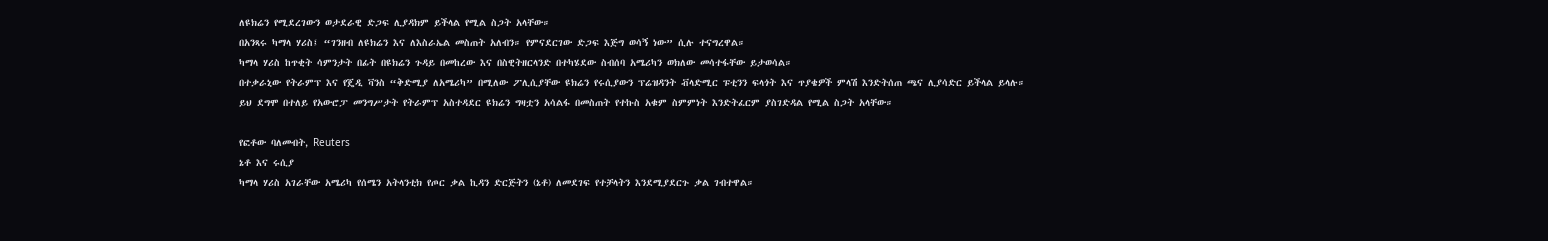ለዩክሬን የሚደረገውን ወታደራዊ ድጋፍ ሊያዳክም ይችላል የሚል ስጋት አላቸው።
በአንጻሩ ካማላ ሃሪስ፤ “ገንዘብ ለዩክሬን እና ለእስራኤል መስጠት አለብን። የምናደርገው ድጋፍ እጅግ ወሳኝ ነው” ሲሉ ተናግረዋል።
ካማላ ሃሪስ ከጥቂት ሳምንታት በፊት በዩክሬን ጉዳይ በመከረው እና በስዊትዘርላንድ በተካሄደው ስብሰባ አሜሪካን ወክለው መሳተፋቸው ይታወሳል።
በተቃራኒው የትራምፕ እና የጄዲ ቫንስ “ቅድሚያ ለአሜሪካ” በሚለው ፖሊሲያቸው ዩክሬን የሩሲያውን ፕሬዝዳንት ቭላድሚር ፑቲንን ፍላጎት እና ጥያቄዎች ምላሽ እንድትሰጠ ጫና ሊያሳድር ይችላል ይላሉ።
ይህ ደግሞ በተለይ የአውሮፓ መንግሥታት የትራምፕ አስተዳደር ዩክሬን ግዛቷን አሳልፋ በመስጠት የተኩስ አቁም ስምምነት እንድትፈርም ያስገድዳል የሚል ስጋት አላቸው።

የፎቶው ባለመብት, Reuters
ኔቶ እና ሩሲያ
ካማላ ሃሪስ አገራቸው አሜሪካ የሰሜን አትላንቲክ የጦር ቃል ኪዳን ድርጅትን (ኔቶ) ለመደገፍ የተቻላትን እንደሚያደርጉ ቃል ገብተዋል።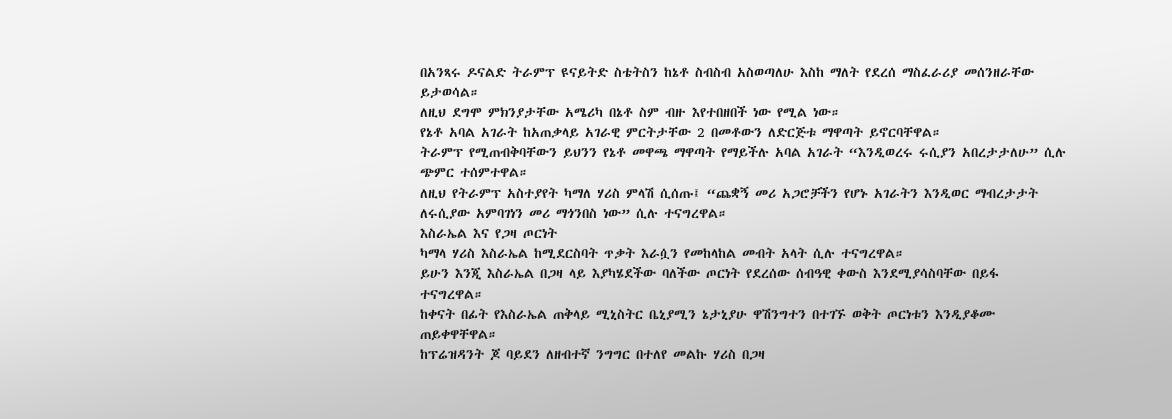በአንጻሩ ዶናልድ ትራምፕ ዩናይትድ ስቴትስን ከኔቶ ስብስብ አስወጣለሁ እስከ ማለት የደረሰ ማስፈራሪያ መሰንዘራቸው ይታወሳል።
ለዚህ ደግሞ ምክንያታቸው አሜሪካ በኔቶ ስም ብዙ እየተበዘበች ነው የሚል ነው።
የኔቶ አባል አገራት ከአጠቃላይ አገራዊ ምርትታቸው 2 በመቶውን ለድርጅቱ ማዋጣት ይኖርባቸዋል።
ትራምፕ የሚጠብቅባቸውን ይህንን የኔቶ መዋጫ ማዋጣት የማይችሉ አባል አገራት “እንዲወረሩ ሩሲያን አበረታታለሁ” ሲሉ ጭምር ተሰምተዋል።
ለዚህ የትራምፕ አስተያየት ካማለ ሃሪስ ምላሽ ሲሰጡ፤ “ጨቋኝ መሪ አጋሮቻችን የሆኑ አገራትን እንዲወር ማብረታታት ለሩሲያው አምባገነን መሪ ማጎንበስ ነው” ሲሉ ተናግረዋል።
እስራኤል እና የጋዛ ጦርነት
ካማላ ሃሪስ እስራኤል ከሚደርስባት ጥቃት እራሷን የመከላከል መብት አላት ሲሉ ተናግረዋል።
ይሁን እንጂ እስራኤል በጋዛ ላይ እያካሄደችው ባለችው ጦርነት የደረሰው ሰብዓዊ ቀውስ እንደሚያሳስባቸው በይፋ ተናግረዋል።
ከቀናት በፊት የእስራኤል ጠቅላይ ሚኒስትር ቤኒያሚን ኔታኒያሁ ዋሽንግተን በተገኙ ወቅት ጦርነቱን እንዲያቆሙ ጠይቀዋቸዋል።
ከፕሬዝዳንት ጆ ባይደን ለዘብተኛ ንግግር በተለየ መልኩ ሃሪስ በጋዛ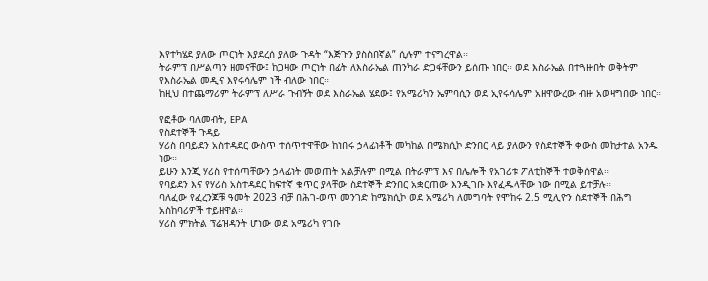እየተካሄደ ያለው ጦርነት እያደረሰ ያለው ጉዳት “እጅጉን ያስስበኛል” ሲሉም ተናግረዋል።
ትራምፕ በሥልጣን ዘመናቸው፤ ከጋዛው ጦርነት በፊት ለእስራኤል ጠንካራ ድጋፋቸውን ይሰጡ ነበር። ወደ እስራኤል በተጓዙበት ወቅትም የእስራኤል መዲና እየሩሳሌም ነች ብለው ነበር።
ከዚህ በተጨማሪም ትራምፕ ለሥራ ጉብኝት ወደ እስራኤል ሄደው፤ የአሜሪካን ኤምባሲን ወደ ኢየሩሳሌም አዘዋውረው ብዙ አወዛግበው ነበር።

የፎቶው ባለመብት, EPA
የስደተኞች ጉዳይ
ሃሪስ በባይደን አስተዳደር ውስጥ ተሰጥተዋቸው ከነበሩ ኃላፊነቶች መካከል በሜክሲኮ ድንበር ላይ ያለውን የስደተኞች ቀውስ መከታተል አንዱ ነው።
ይሁን እንጂ ሃሪስ የተሰጣቸውን ኃላፊነት መወጠት አልቻሉም በሚል በትራምፕ እና በሌሎች የአገሪቱ ፖለቲከኞች ተወቅሰዋል።
የባይደን እና የሃሪስ አስተዳደር ከፍተኛ ቁጥር ያላቸው ስደተኞች ድንበር አቋርጠው እንዲገቡ እየፈዱላቸው ነው በሚል ይተቻሉ።
ባለፈው የፈረንጆቹ ዓመት 2023 ብቻ በሕገ-ወጥ መንገድ ከሜክሲኮ ወደ አሜሪካ ለመግባት የሞከሩ 2.5 ሚሊዮን ስደተኞች በሕግ አስከባሪዎች ተይዘዋል።
ሃሪስ ምክትል ፕሬዝዳንት ሆነው ወደ አሜሪካ የገቡ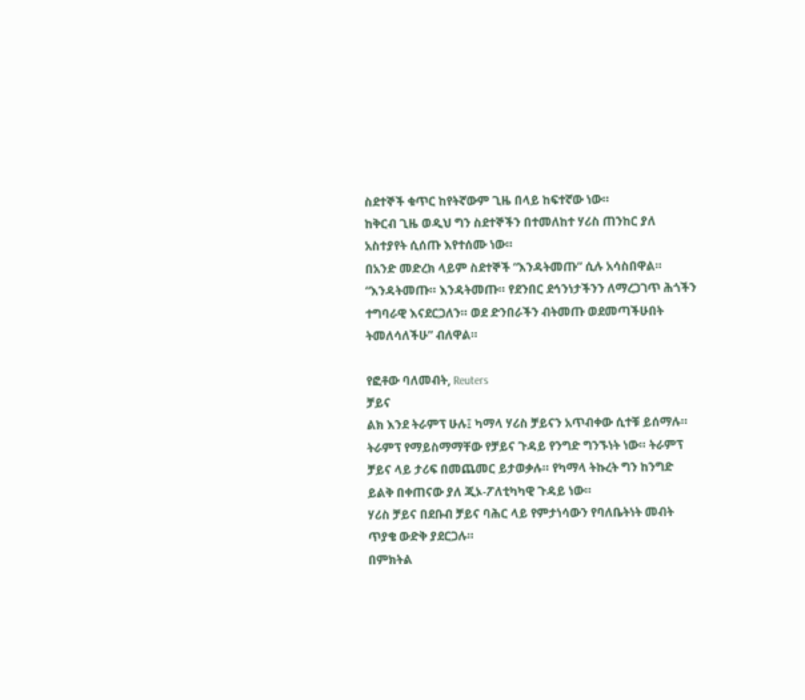ስደተኞች ቁጥር ከየትኛውም ጊዜ በላይ ከፍተኛው ነው።
ከቅርብ ጊዜ ወዲህ ግን ስደተኞችን በተመለከተ ሃሪስ ጠንከር ያለ አስተያየት ሲሰጡ እየተሰሙ ነው።
በአንድ መድረክ ላይም ስደተኞች “እንዳትመጡ” ሲሉ አሳስበዋል።
“እንዳትመጡ። እንዳትመጡ። የደንበር ደኅንነታችንን ለማረጋገጥ ሕጎችን ተግባራዊ እናደርጋለን። ወደ ድንበራችን ብትመጡ ወደመጣችሁበት ትመለሳለችሁ” ብለዋል።

የፎቶው ባለመብት, Reuters
ቻይና
ልክ እንደ ትራምፕ ሁሉ፤ ካማላ ሃሪስ ቻይናን አጥብቀው ሲተቹ ይሰማሉ።
ትራምፕ የማይስማማቸው የቻይና ጉዳይ የንግድ ግንኙነት ነው። ትራምፕ ቻይና ላይ ታሪፍ በመጨመር ይታወቃሉ። የካማላ ትኩረት ግን ከንግድ ይልቅ በቀጠናው ያለ ጂኦ-ፖለቲካካዊ ጉዳይ ነው።
ሃሪስ ቻይና በደቡብ ቻይና ባሕር ላይ የምታነሳውን የባለቤትነት መብት ጥያቄ ውድቅ ያደርጋሉ።
በምክትል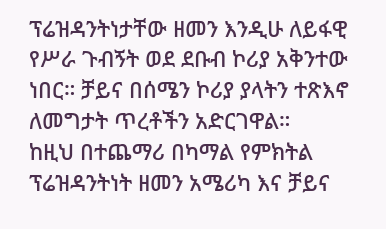ፕሬዝዳንትነታቸው ዘመን እንዲሁ ለይፋዊ የሥራ ጉብኝት ወደ ደቡብ ኮሪያ አቅንተው ነበር። ቻይና በሰሜን ኮሪያ ያላትን ተጽእኖ ለመግታት ጥረቶችን አድርገዋል።
ከዚህ በተጨማሪ በካማል የምክትል ፕሬዝዳንትነት ዘመን አሜሪካ እና ቻይና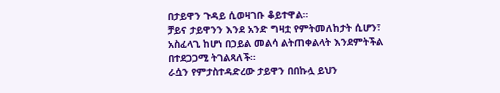በታይዋን ጉዳይ ሲወዛገቡ ቆይተዋል።
ቻይና ታይዋንን እንደ አንድ ግዛቷ የምትመለከታት ሲሆን፣ አስፈላጊ ከሆነ በኃይል መልሳ ልትጠቀልላት እንደምትችል በተደጋጋሚ ትገልጻለች።
ራሷን የምታስተዳድረው ታይዋን በበኩሏ ይህን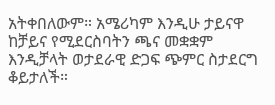አትቀበለውም። አሜሪካም እንዲሁ ታይናዋ ከቻይና የሚደርስባትን ጫና መቋቋም እንዲቻላት ወታደራዊ ድጋፍ ጭምር ስታደርግ ቆይታለች።